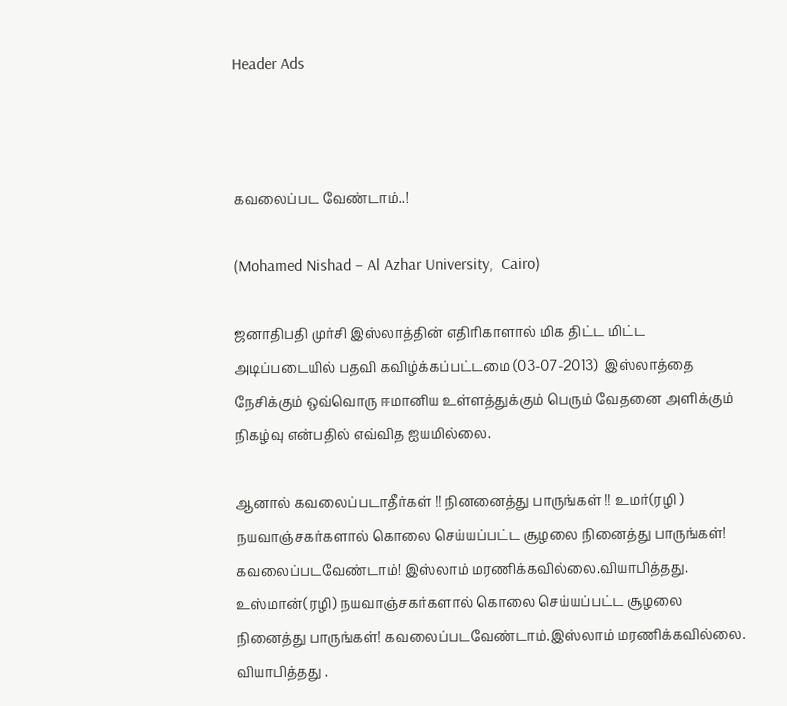Header Ads



கவலைப்பட வேண்டாம்..!

(Mohamed Nishad – Al Azhar University,  Cairo)

ஜனாதிபதி முர்சி இஸ்லாத்தின் எதிரிகாளால் மிக திட்ட மிட்ட அடிப்படையில் பதவி கவிழ்க்கப்பட்டமை (03-07-2013)  இஸ்லாத்தை நேசிக்கும் ஒவ்வொரு ஈமானிய உள்ளத்துக்கும் பெரும் வேதனை அளிக்கும் நிகழ்வு என்பதில் எவ்வித ஐயமில்லை.

ஆனால் கவலைப்படாதீர்கள் !! நினனைத்து பாருங்கள் !! உமர்(ரழி ) நயவாஞ்சகர்களால் கொலை செய்யப்பட்ட சூழலை நினைத்து பாருங்கள்! கவலைப்படவேண்டாம்! இஸ்லாம் மரணிக்கவில்லை.வியாபித்தது. உஸ்மான்(ரழி) நயவாஞ்சகர்களால் கொலை செய்யப்பட்ட சூழலை நினைத்து பாருங்கள்! கவலைப்படவேண்டாம்.இஸ்லாம் மரணிக்கவில்லை. வியாபித்தது .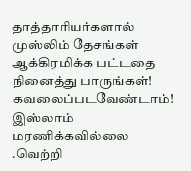தாத்தாரியர்களால் முஸ்லிம் தேசங்கள் ஆக்கிரமிக்க பட்டதை நினைத்து பாருங்கள்! கவலைப்படவேண்டாம்! இஸ்லாம் மரணிக்கவில்லை .வெற்றி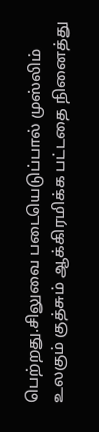பெற்றது.சிலுவை படையெடுப்பால் முஸ்லிம் உலகும் குத்சும் ஆக்கிரமிக்க பட்டதை நினைத்து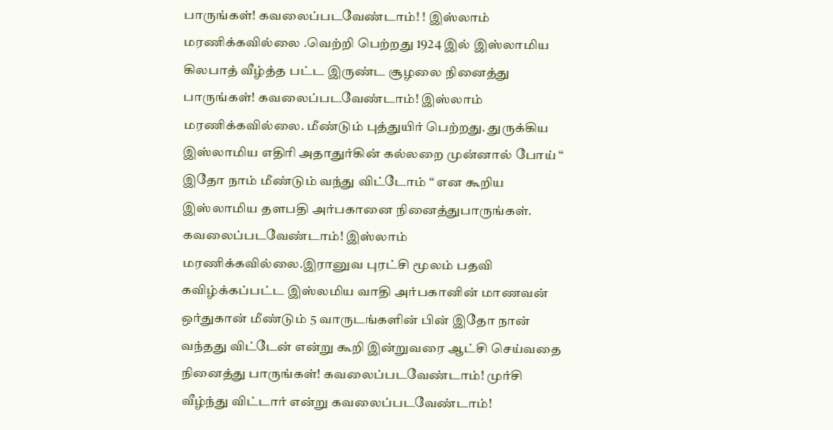பாருங்கள்! கவலைப்படவேண்டாம்! ! இஸ்லாம் மரணிக்கவில்லை .வெற்றி பெற்றது 1924 இல் இஸ்லாமிய கிலபாத் வீழ்த்த பட்ட இருண்ட சூழலை நினைத்து பாருங்கள்! கவலைப்படவேண்டாம்! இஸ்லாம் மரணிக்கவில்லை. மீண்டும் புத்துயிர் பெற்றது. துருக்கிய இஸ்லாமிய எதிரி அதாதுர்கின் கல்லறை முன்னால் போய் “ இதோ நாம் மீண்டும் வந்து விட்டோம் “ என கூறிய இஸ்லாமிய தளபதி அர்பகானை நினைத்துபாருங்கள். கவலைப்படவேண்டாம்! இஸ்லாம் மரணிக்கவில்லை.இரானுவ புரட்சி மூலம் பதவி கவிழ்க்கப்பட்ட இஸ்லமிய வாதி அர்பகானின் மாணவன் ஒர்துகான் மீண்டும் 5 வாருடங்களின் பின் இதோ நான் வந்தது விட்டேன் என்று கூறி இன்றுவரை ஆட்சி செய்வதை  நினைத்து பாருங்கள்! கவலைப்படவேண்டாம்! முர்சி வீழ்ந்து விட்டார் என்று கவலைப்படவேண்டாம்!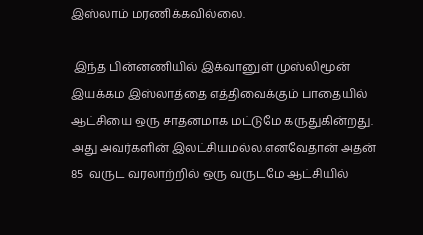இஸ்லாம் மரணிக்கவில்லை.

 இந்த பின்னணியில் இக்வானுள் முஸ்லிமூன் இயக்கம இஸ்லாத்தை எத்திவைக்கும் பாதையில் ஆட்சியை ஒரு சாதனமாக மட்டுமே கருதுகின்றது. அது அவர்களின் இலட்சியமல்ல.எனவேதான் அதன் 85  வருட வரலாற்றில் ஒரு வருடமே ஆட்சியில்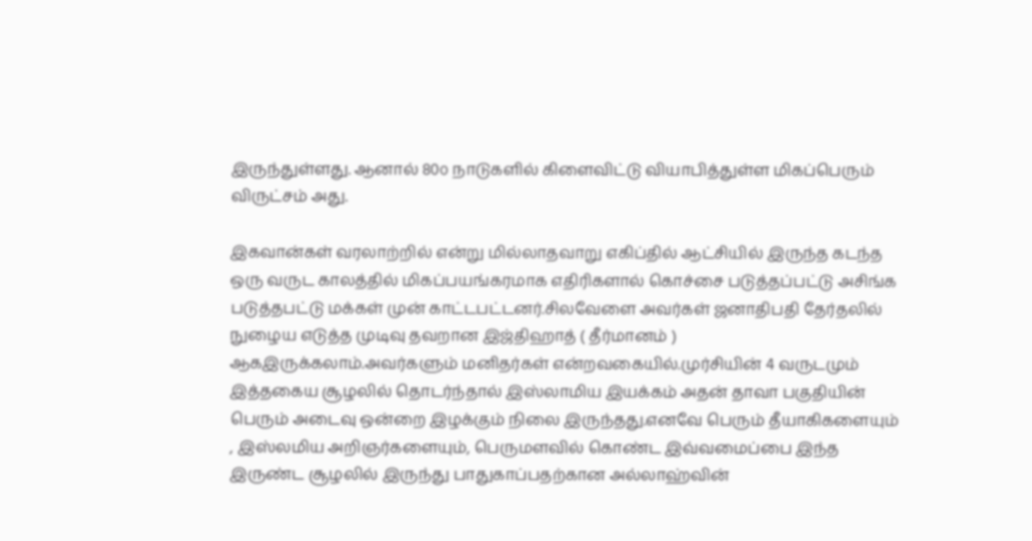இருந்துள்ளது. ஆனால் 80௦ நாடுகளில் கிளைவிட்டு வியாபித்துள்ள மிகப்பெரும் விருட்சம் அது.

இகவான்கள் வரலாற்றில் என்று மில்லாதவாறு எகிப்தில் ஆட்சியில் இருந்த கடந்த ஒரு வருட காலத்தில் மிகப்பயங்கரமாக எதிரிகளால் கொச்சை படுத்தப்பட்டு அசிங்க படுத்தபட்டு மக்கள் முன் காட்டபட்டனர்.சிலவேளை அவர்கள் ஜனாதிபதி தேர்தலில் நுழைய எடுத்த முடிவு தவறான இஜ்திஹாத் ( தீர்மானம் ) ஆகஇருக்கலாம்.அவர்களும் மனிதர்கள் என்றவகையில்.முர்சியின் 4 வருடமும் இத்தகைய சூழலில் தொடர்ந்தால் இஸ்லாமிய இயக்கம் அதன் தாவா பகுதியின் பெரும் அடைவு ஒன்றை இழக்கும் நிலை இருந்தது.எனவே பெரும் தீயாகிகளையும் , இஸ்லமிய அறிஞர்களையும், பெருமளவில் கொண்ட இவ்வமைப்பை இந்த இருண்ட சூழலில் இருந்து பாதுகாப்பதற்கான அல்லாஹ்வின்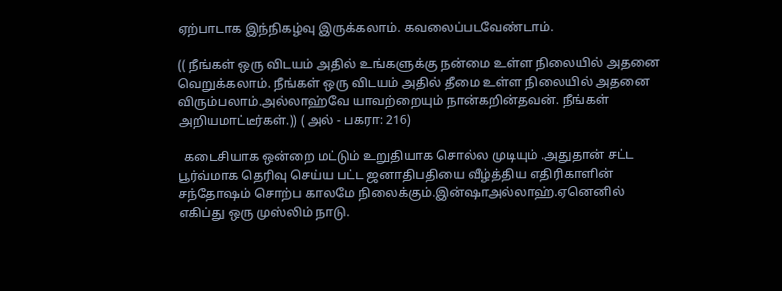ஏற்பாடாக இந்நிகழ்வு இருக்கலாம். கவலைப்படவேண்டாம்.

(( நீங்கள் ஒரு விடயம் அதில் உங்களுக்கு நன்மை உள்ள நிலையில் அதனை வெறுக்கலாம். நீங்கள் ஒரு விடயம் அதில் தீமை உள்ள நிலையில் அதனை விரும்பலாம்.அல்லாஹ்வே யாவற்றையும் நான்கறின்தவன். நீங்கள் அறியமாட்டீர்கள்.)) ( அல் - பகரா: 216)

  கடைசியாக ஒன்றை மட்டும் உறுதியாக சொல்ல முடியும் .அதுதான் சட்ட பூர்வ்மாக தெரிவு செய்ய பட்ட ஜனாதிபதியை வீழ்த்திய எதிரிகாளின் சந்தோஷம் சொற்ப காலமே நிலைக்கும்.இன்ஷாஅல்லாஹ்.ஏனெனில் எகிப்து ஒரு முஸ்லிம் நாடு.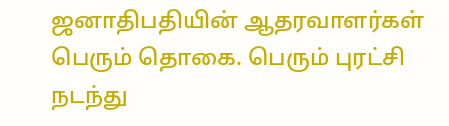ஜனாதிபதியின் ஆதரவாளர்கள் பெரும் தொகை. பெரும் புரட்சி நடந்து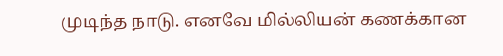முடிந்த நாடு. எனவே மில்லியன் கணக்கான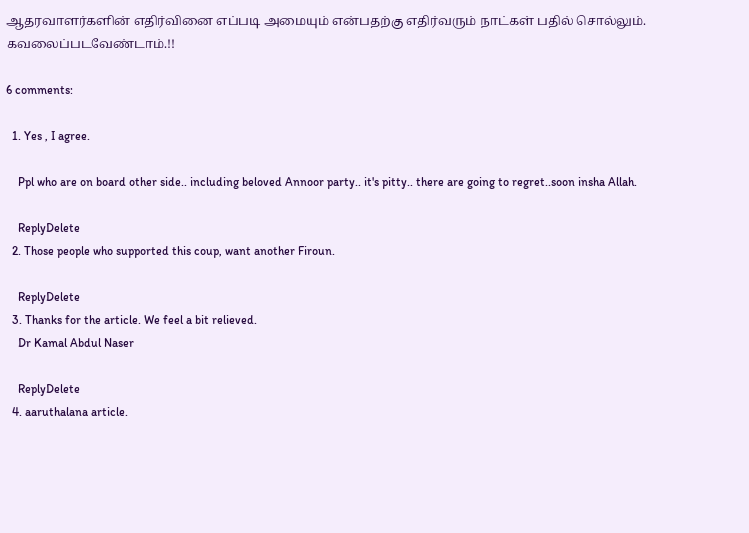ஆதரவாளர்களின் எதிர்வினை எப்படி அமையும் என்பதற்கு எதிர்வரும் நாட்கள் பதில் சொல்லும். கவலைப்படவேண்டாம்.!!

6 comments:

  1. Yes , I agree.

    Ppl who are on board other side.. including beloved Annoor party.. it's pitty.. there are going to regret..soon insha Allah.

    ReplyDelete
  2. Those people who supported this coup, want another Firoun.

    ReplyDelete
  3. Thanks for the article. We feel a bit relieved.
    Dr Kamal Abdul Naser

    ReplyDelete
  4. aaruthalana article.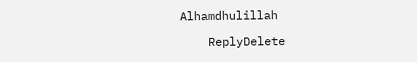Alhamdhulillah

    ReplyDelete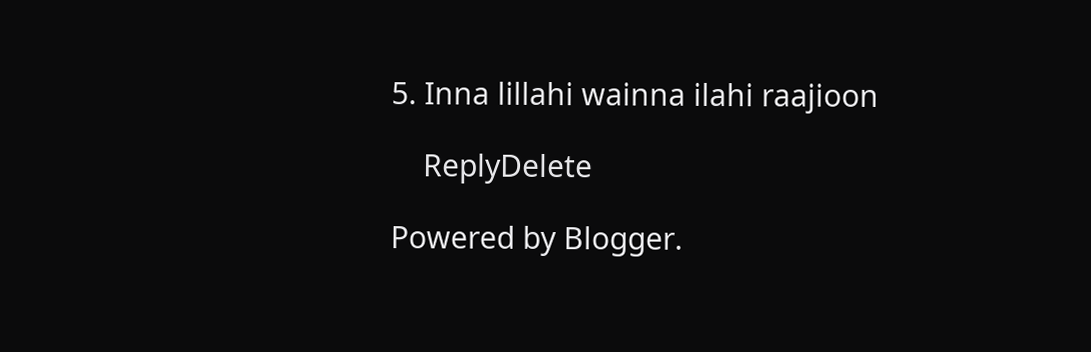5. Inna lillahi wainna ilahi raajioon

    ReplyDelete

Powered by Blogger.